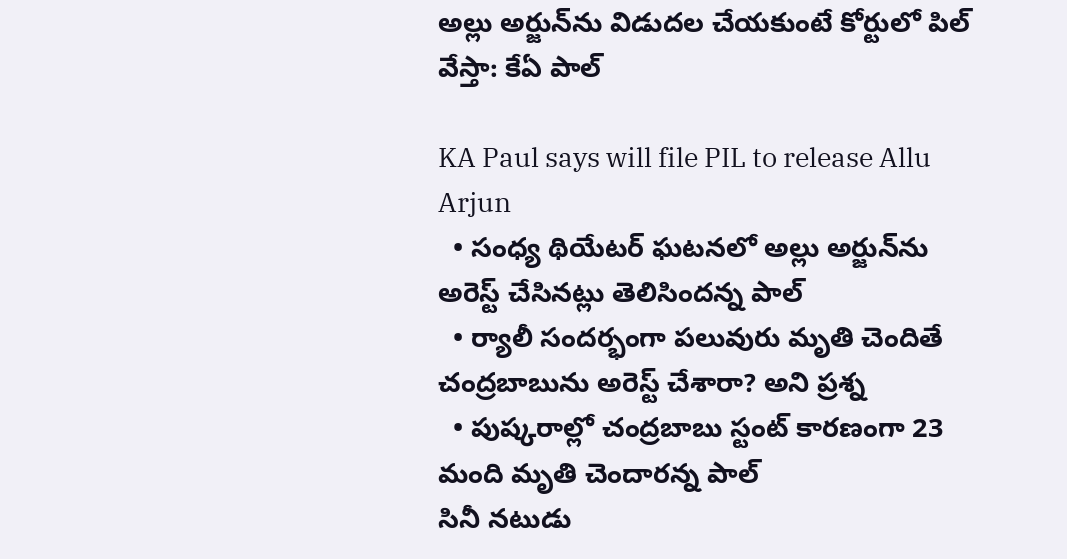అల్లు అర్జున్‌ను విడుదల చేయకుంటే కోర్టులో పిల్ వేస్తా: కేఏ పాల్

KA Paul says will file PIL to release Allu Arjun
  • సంధ్య థియేటర్ ఘటనలో అల్లు అర్జున్‌ను అరెస్ట్ చేసినట్లు తెలిసిందన్న పాల్
  • ర్యాలీ సందర్భంగా పలువురు మృతి చెందితే చంద్రబాబును అరెస్ట్ చేశారా? అని ప్రశ్న
  • పుష్కరాల్లో చంద్రబాబు స్టంట్ కారణంగా 23 మంది మృతి చెందారన్న పాల్
సినీ నటుడు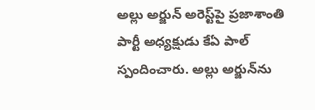అల్లు అర్జున్ అరెస్ట్‌పై ప్రజాశాంతి పార్టీ అధ్యక్షుడు కేఏ పాల్ స్పందించారు. అల్లు అర్జున్‌ను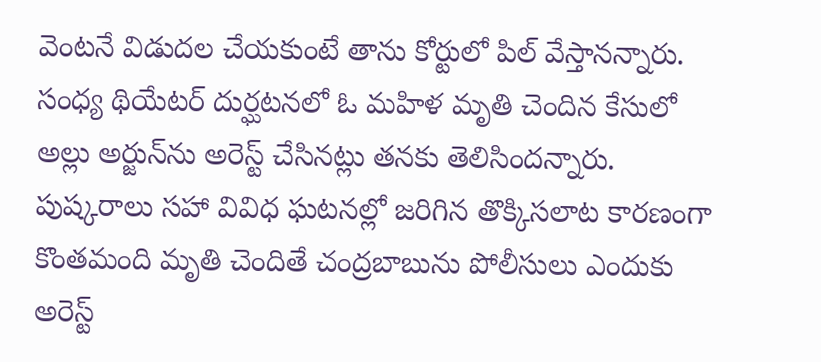వెంటనే విడుదల చేయకుంటే తాను కోర్టులో పిల్ వేస్తానన్నారు. సంధ్య థియేటర్ దుర్ఘటనలో ఓ మహిళ మృతి చెందిన కేసులో అల్లు అర్జున్‌ను అరెస్ట్ చేసినట్లు తనకు తెలిసిందన్నారు. పుష్కరాలు సహా వివిధ ఘటనల్లో జరిగిన తొక్కిసలాట కారణంగా కొంతమంది మృతి చెందితే చంద్రబాబును పోలీసులు ఎందుకు అరెస్ట్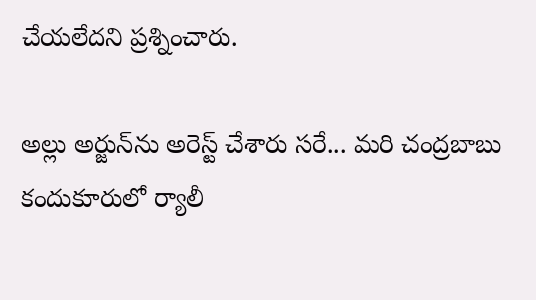చేయలేదని ప్రశ్నించారు.

అల్లు అర్జున్‌ను అరెస్ట్ చేశారు సరే... మరి చంద్రబాబు కందుకూరులో ర్యాలీ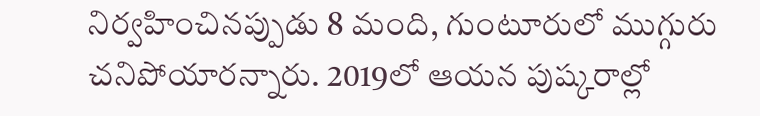నిర్వహించినప్పుడు 8 మంది, గుంటూరులో ముగ్గురు చనిపోయారన్నారు. 2019లో ఆయన పుష్కరాల్లో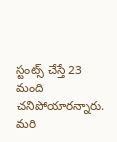స్టంట్స్ చేస్తే 23 మంది చనిపోయారన్నారు. మరి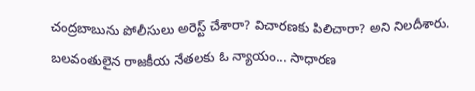చంద్రబాబును పోలీసులు అరెస్ట్ చేశారా? విచారణకు పిలిచారా? అని నిలదీశారు. బలవంతులైన రాజకీయ నేతలకు ఓ న్యాయం... సాధారణ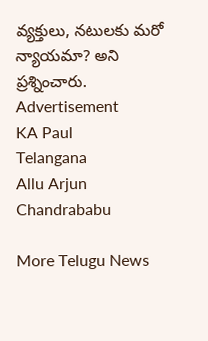వ్యక్తులు, నటులకు మరో న్యాయమా? అని ప్రశ్నించారు.
Advertisement
KA Paul
Telangana
Allu Arjun
Chandrababu

More Telugu News